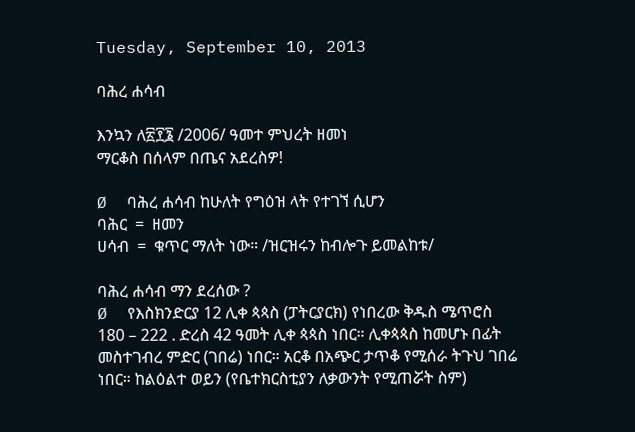Tuesday, September 10, 2013

ባሕረ ሐሳብ

እንኳን ለ፳፻፮ /2006/ ዓመተ ምህረት ዘመነ
ማርቆስ በሰላም በጤና አደረስዎ!

Ø  ባሕረ ሐሳብ ከሁለት የግዕዝ ላት የተገኘ ሲሆን
ባሕር  =  ዘመን
ሀሳብ  =  ቁጥር ማለት ነው። /ዝርዝሩን ከብሎጉ ይመልከቱ/

ባሕረ ሐሳብ ማን ደረሰው ?
Ø  የእስክንድርያ 12 ሊቀ ጳጳስ (ፓትርያርክ) የነበረው ቅዱስ ሜጥሮስ
180 – 222 . ድረስ 42 ዓመት ሊቀ ጳጳስ ነበር። ሊቀጳጳስ ከመሆኑ በፊት መስተገብረ ምድር (ገበሬ) ነበር። አርቆ በአጭር ታጥቆ የሚሰራ ትጉህ ገበሬ ነበር። ከልዕልተ ወይን (የቤተክርስቲያን ለቃውንት የሚጠሯት ስም)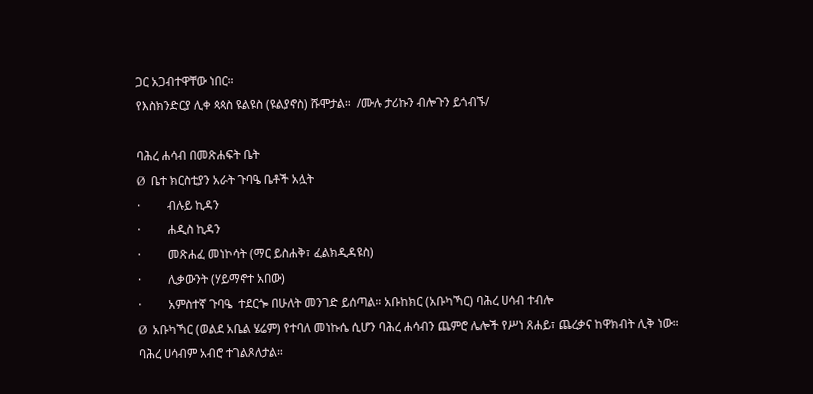ጋር አጋብተዋቸው ነበር።
የእስክንድርያ ሊቀ ጳጳስ ዩልዩስ (ዩልያኖስ) ሹሞታል።  /ሙሉ ታሪኩን ብሎጉን ይጎብኙ/

ባሕረ ሐሳብ በመጽሐፍት ቤት
Ø  ቤተ ክርስቲያን አራት ጉባዔ ቤቶች አሏት
·         ብሉይ ኪዳን
·         ሐዲስ ኪዳን
·         መጽሐፈ መነኮሳት (ማር ይስሐቅ፣ ፈልክዲዳዩስ)
·         ሊቃውንት (ሃይማኖተ አበው)
·         አምስተኛ ጉባዔ  ተደርጐ በሁለት መንገድ ይሰጣል። አቡከክር (አቡካኻር) ባሕረ ሀሳብ ተብሎ
Ø  አቡካኻር (ወልደ አቤል ሄሬም) የተባለ መነኩሴ ሲሆን ባሕረ ሐሳብን ጨምሮ ሌሎች የሥነ ጸሐይ፣ ጨረቃና ከዋክብት ሊቅ ነው። ባሕረ ሀሳብም አብሮ ተገልጾለታል።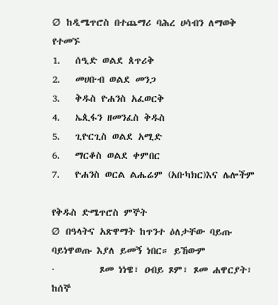Ø  ከዲሜጥሮስ በተጨማሪ ባሕረ ሀሳብን ለማወቅ የተመኙ
1.   ሰዒድ ወልደ ጰጥሪቅ
2.   መሀቡብ ወልደ መንጋ
3.   ቅዱስ ዮሐንስ አፈወርቅ
4.   ኤጲፋን ዘመንፈስ ቅዱስ
5.   ጊዮርጊስ ወልደ አሚድ
6.   ማርቆስ ወልደ ቀምበር
7.   ዮሐንስ ወርል ልሔሬም (አቡካክር)እና ሌሎችም

የቅዱስ ድሜጥሮስ ምኞት
Ø  በዓላትና አጽዋማት ከጥንተ ዕለታቸው ባይጡ ባይነዋወጡ እያለ ይመኝ ነበር። ይኸውም
·         ጾመ ነነዌ፣ ዐብይ ጾም፣ ጾመ ሐዋርያት፣  ከሰኞ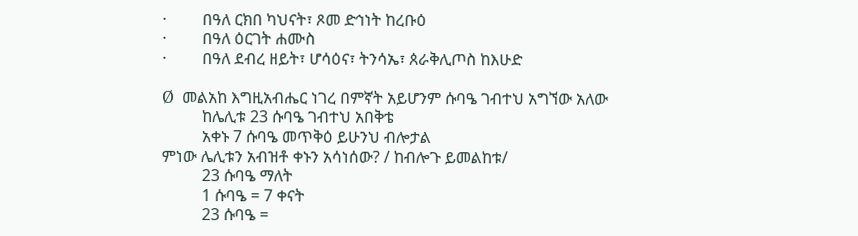·         በዓለ ርክበ ካህናት፣ ጾመ ድኅነት ከረቡዕ
·         በዓለ ዕርገት ሐሙስ
·         በዓለ ደብረ ዘይት፣ ሆሳዕና፣ ትንሳኤ፣ ጰራቅሊጦስ ከእሁድ

Ø  መልአከ እግዚአብሔር ነገረ በምኛት አይሆንም ሱባዔ ገብተህ አግኘው አለው
          ከሌሊቱ 23 ሱባዔ ገብተህ አበቅቴ
          አቀኑ 7 ሱባዔ መጥቅዕ ይሁንህ ብሎታል
ምነው ሌሊቱን አብዝቶ ቀኑን አሳነሰው? / ከብሎጉ ይመልከቱ/
          23 ሱባዔ ማለት
          1 ሱባዔ = 7 ቀናት
          23 ሱባዔ =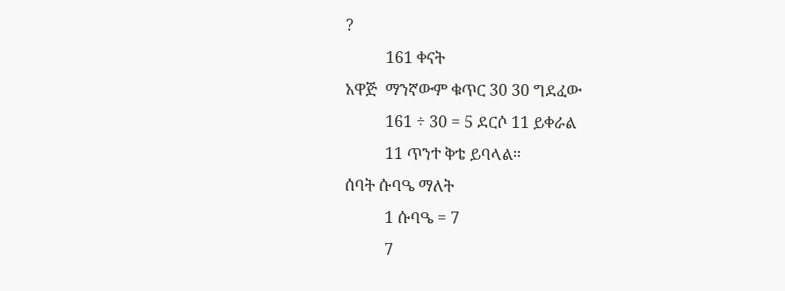?
          161 ቀናት
አዋጅ  ማንኛውም ቁጥር 30 30 ግደፈው
          161 ÷ 30 = 5 ደርሶ 11 ይቀራል
          11 ጥንተ ቅቴ ይባላል።
ሰባት ሱባዔ ማለት
          1 ሱባዔ = 7
          7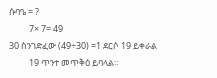ሱባዔ = ?
          7× 7= 49
30 ስንገድፈው (49÷30) =1 ደርሶ 19 ይቀራል
          19 ጥንተ መጥቅዕ ይባላል።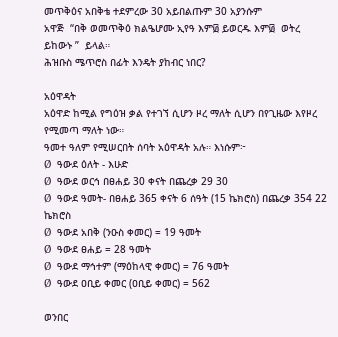መጥቅዕና አበቅቴ ተደምረው 30 አይበልጡም 30 አያንሱም
አዋጅ  “በቅ ወመጥቅዕ ክልዔሆሙ ኢየዓ እም፴ ይወርዱ እም፴  ወትረ ይከውኑ ”  ይላል።
ሕዝቡስ ሜጥሮስ በፊት እንዴት ያከብር ነበር?

አዕዋዳት
አዕዋድ ከሚል የግዕዝ ቃል የተገኘ ሲሆን ዞረ ማለት ሲሆን በየጊዜው እየዞረ የሚመጣ ማለት ነው።
ዓመተ ዓለም የሚሠርበት ሰባት አዕዋዳት አሉ። እነሱም፦
Ø  ዓውደ ዕለት - እሁድ
Ø  ዓውደ ወርኅ በፀሐይ 30 ቀናት በጨረቃ 29 30
Ø  ዓውደ ዓመት- በፀሐይ 365 ቀናት 6 ሰዓት (15 ኬክሮስ) በጨረቃ 354 22 ኬክሮስ
Ø  ዓውደ አበቅ (ንዑስ ቀመር) = 19 ዓመት
Ø  ዓውደ ፀሐይ = 28 ዓመት
Ø  ዓውደ ማኅተም (ማዕከላዊ ቀመር) = 76 ዓመት
Ø  ዓውደ ዐቢይ ቀመር (ዐቢይ ቀመር) = 562

ወንበር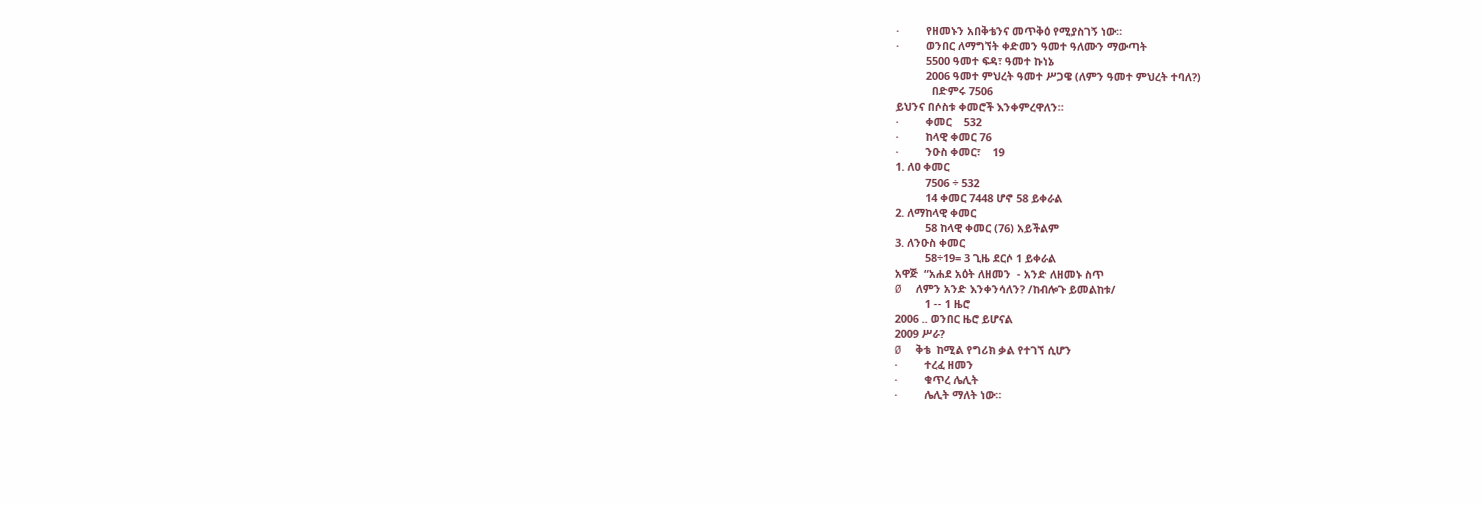·         የዘመኑን አበቅቴንና መጥቅዕ የሚያስገኝ ነው።
·         ወንበር ለማግኘት ቀድመን ዓመተ ዓለሙን ማውጣት
          5500 ዓመተ ፍዳ፣ ዓመተ ኩነኔ
          2006 ዓመተ ምህረት ዓመተ ሥጋዌ (ለምን ዓመተ ምህረት ተባለ?)
            በድምሩ 7506
ይህንና በሶስቱ ቀመሮች እንቀምረዋለን።
·         ቀመር    532
·         ከላዊ ቀመር 76
·         ንዑስ ቀመር፣    19
1. ለዐ ቀመር
          7506 ÷ 532
          14 ቀመር 7448 ሆኖ 58 ይቀራል
2. ለማከላዊ ቀመር
          58 ከላዊ ቀመር (76) አይችልም
3. ለንዑስ ቀመር
          58÷19= 3 ጊዜ ደርሶ 1 ይቀራል
አዋጅ  “አሐደ አዕት ለዘመን  - አንድ ለዘመኑ ስጥ
Ø  ለምን አንድ እንቀንሳለን? /ከብሎጉ ይመልከቱ/
          1 -- 1 ዜሮ
2006 .. ወንበር ዜሮ ይሆናል
2009 ሥራ?
Ø  ቅቴ  ከሚል የግሪክ ቃል የተገኘ ሲሆን
·         ተረፈ ዘመን
·         ቁጥረ ሌሊት
·         ሌሊት ማለት ነው።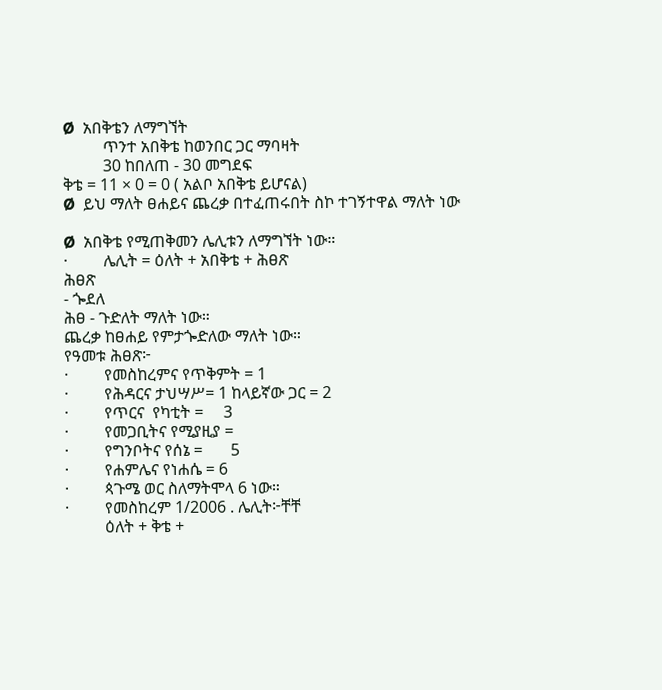Ø  አበቅቴን ለማግኘት
          ጥንተ አበቅቴ ከወንበር ጋር ማባዛት
          30 ከበለጠ - 30 መግደፍ
ቅቴ = 11 × 0 = 0 ( አልቦ አበቅቴ ይሆናል)
Ø  ይህ ማለት ፀሐይና ጨረቃ በተፈጠሩበት ስኮ ተገኝተዋል ማለት ነው

Ø  አበቅቴ የሚጠቅመን ሌሊቱን ለማግኘት ነው።
·         ሌሊት = ዕለት + አበቅቴ + ሕፀጽ
ሕፀጽ
- ጐደለ
ሕፀ - ጉድለት ማለት ነው።
ጨረቃ ከፀሐይ የምታጐድለው ማለት ነው።
የዓመቱ ሕፀጽ፦
·         የመስከረምና የጥቅምት = 1
·         የሕዳርና ታህሣሥ= 1 ከላይኛው ጋር = 2
·         የጥርና  የካቲት =     3
·         የመጋቢትና የሚያዚያ =
·         የግንቦትና የሰኔ =       5
·         የሐምሌና የነሐሴ = 6
·         ጳጉሜ ወር ስለማትሞላ 6 ነው።
·         የመስከረም 1/2006 . ሌሊት፦ቸቸ
          ዕለት + ቅቴ +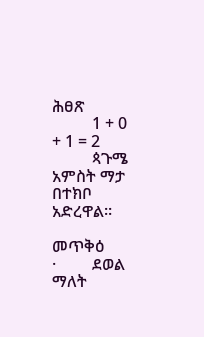ሕፀጽ
          1 + 0 + 1 = 2
          ጳጉሜ አምስት ማታ በተክቦ አድረዋል።

መጥቅዕ
·         ደወል ማለት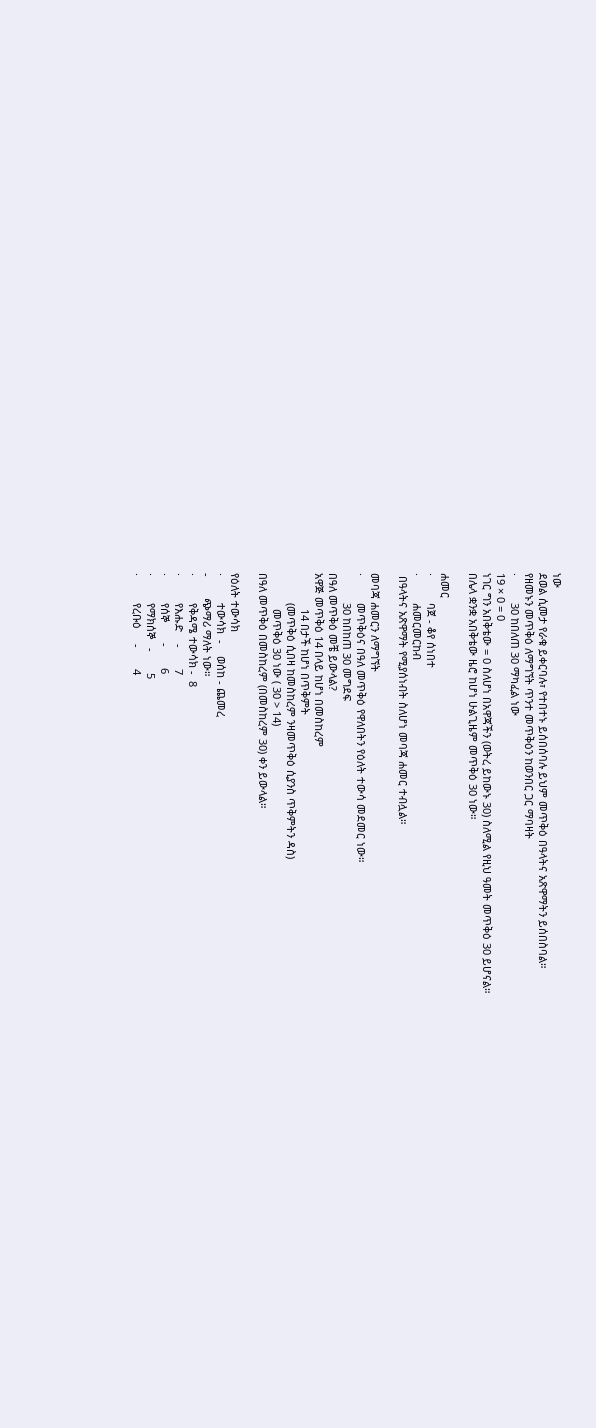ነው
ደወል ሲመታ የራቁ ይቀርባሉ፣ የተበተኑ ይሰበሰባሉ ይህም መጥቅዕ በዓላትና አጽዋማትን ይሰበስባል።
የዘመኑን መጥቅዕ ለማግኘት ጥንተ መጥቅዕን ከወንበር ጋር ማባዛት
·         30 ከበለጠ 30 ማካፈል ነው
19 × 0 = 0
ነገር ግን አበቅቴው = 0 ስለሆነ በአዋጃችን (ወትረ ይከውኑ 30) ስለሚል የዚህ ዓመት መጥቅዕ 30 ይሆናል።
በሌላ ቋንቋ አበቅቴው ዜሮ ከሆነ ሁልጊዜም መጥቅዕ 30 ነው።

ሐመር
·         ባጀ - ቆየ ሰነበተ
·         ሐመርመርከብ
 በዓላትና አጽዋማት የሚያሰነብት ስለሆነ መባጃ ሐመር ተብሏል።

መባጃ ሐመርን ለማግኘት
·         መጥቅዕና በዓለ መጥቅዕ የዋለበትን የዕለት ተውሳ መደመር ነው።
          30 ከበከጠ 30 መግደፍ
በዓለ መጥቅዕ መቼ ይውላል?
አዋጅ መጥቅዕ 14 በላይ ከሆነ በመስከረም
            14 በታች ከሆነ በጥቅምት
          (መጥቅዕ ሲበዛ ከመስከረም ንዛመጥቅዕ ሲያንስ ጥቅምትን ዳስ)
            መጥቅዕ 30 ነው ( 30 > 14)
በዓለ መጥቅዕ በመስከረም (በመስከረም 30) ቀን ይውላል።

የዕለት ተውሳክ
·         ተውሳክ  -    ወሰከ - ጨመረ
-       ጭማሪ ማለት ነው።
·         የቅዳሜ ተውሳክ -  8
·         የእሑድ    -       7
·         የሰኞ       -       6
·         የማክሰኞ   -       5
·         የረቡዕ     -       4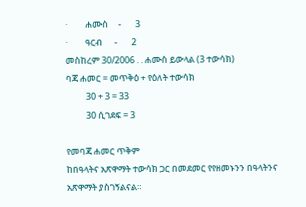·         ሐሙስ     -       3
·         ዓርብ      -       2
መስከረም 30/2006 . . ሐሙስ ይውላል (3 ተውሳክ)
ባጃ ሐመር = መጥቅዕ + የዕለት ተውሳክ
          30 + 3 = 33
          30 ሲገደፍ = 3

የመባጃ ሐመር ጥቅም
ከበዓላትና አጽዋማት ተውሳክ ጋር በመደመር የየዘመኑንን በዓላትንና አጽዋማት ያስገኝልናል።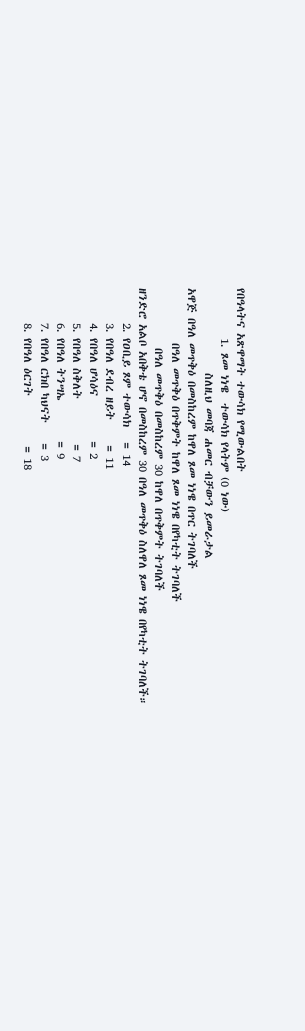የበዓላትና አጽዋማት ተውሳክ የሚውልበት
          1. ጾመ ነነዌ  ተውሳክ የላትም (0 ነው)
                 ስለዚህ መባጃ ሐመር ብቻውን ይመራታል
አዋጅ በዓለ መጥቅዕ በመስከረም ከዋለ ጾመ ነነዌ በጥር ትገባለች
           በዓለ መጥቅዕ በጥቅምት ከዋለ ጾመ ነነዌ በየካቲት ትገባለች
            በዓለ መጥቅዕ በመስከረም 30 ከዋለ በጥቅምት ትገባለች
ዘንድሮ አልቦ አበቅቴ ሆኖ በመስከረም 30 በዓለ መጥቅዕ ስለዋለ ጾመ ነነዌ በየካቲት ትገባለች።
       2. የዐቢይ ጾም ተውሳክ   = 14
       3. የበዓለ ደብረ ዘይት     = 11
       4. የበዓለ ሆሳዕና         = 2
       5. የበዓለ ስቅለት         = 7
       6. የበዓለ ትንሣኤ        = 9
       7. የበዓለ ርክበ ካህናት    = 3
       8. የበዓለ ዕርገት          = 18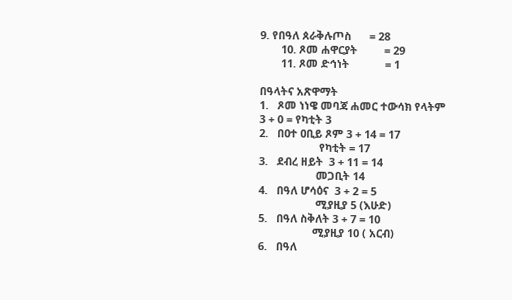9. የበዓለ ጰራቅሉጦስ      = 28
       10. ጾመ ሐዋርያት         = 29
       11. ጾመ ድኅነት            = 1

በዓላትና አጽዋማት
1.   ጾመ ነነዌ መባጃ ሐመር ተውሳክ የላትም
3 + 0 = የካቲት 3
2.   በዐተ ዐቢይ ጾም 3 + 14 = 17
                    የካቲት = 17
3.   ደብረ ዘይት  3 + 11 = 14
                   መጋቢት 14
4.   በዓለ ሆሳዕና  3 + 2 = 5
                   ሚያዚያ 5 (እሁድ)
5.   በዓለ ስቅለት 3 + 7 = 10
                  ሚያዚያ 10 ( አርብ)
6.   በዓለ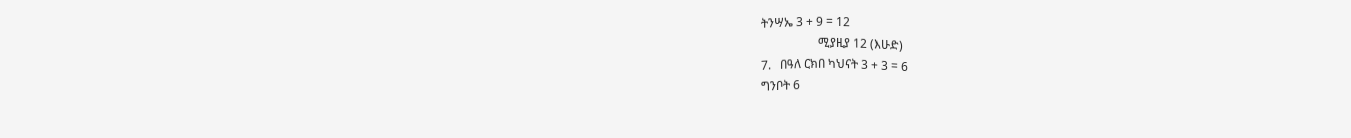ትንሣኤ 3 + 9 = 12
                   ሚያዚያ 12 (እሁድ)
7.   በዓለ ርክበ ካህናት 3 + 3 = 6
ግንቦት 6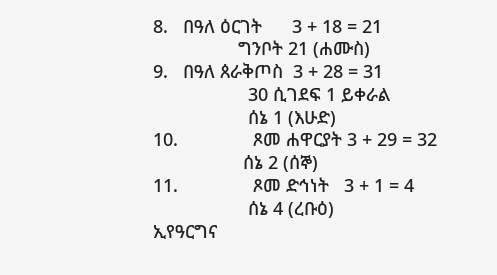8.   በዓለ ዕርገት      3 + 18 = 21
                 ግንቦት 21 (ሐሙስ)
9.   በዓለ ጰራቅጦስ  3 + 28 = 31
                   30 ሲገደፍ 1 ይቀራል
                   ሰኔ 1 (እሁድ)
10.               ጾመ ሐዋርያት 3 + 29 = 32
                  ሰኔ 2 (ሰኞ)
11.               ጾመ ድኅነት   3 + 1 = 4
                   ሰኔ 4 (ረቡዕ)
ኢየዓርግና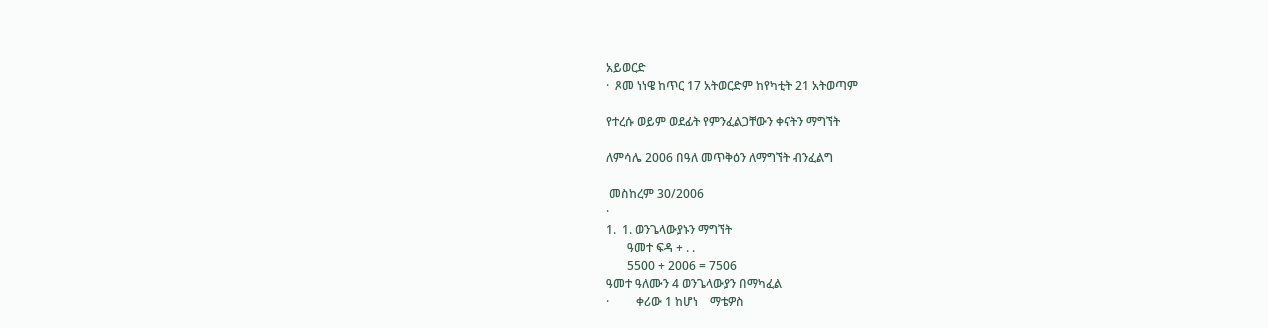አይወርድ
·  ጾመ ነነዌ ከጥር 17 አትወርድም ከየካቲት 21 አትወጣም

የተረሱ ወይም ወደፊት የምንፈልጋቸውን ቀናትን ማግኘት

ለምሳሌ 2006 በዓለ መጥቅዕን ለማግኘት ብንፈልግ

 መስከረም 30/2006
·
1.  1. ወንጌላውያኑን ማግኘት
       ዓመተ ፍዳ + . .
       5500 + 2006 = 7506
ዓመተ ዓለሙን 4 ወንጌላውያን በማካፈል
·         ቀሪው 1 ከሆነ    ማቴዎስ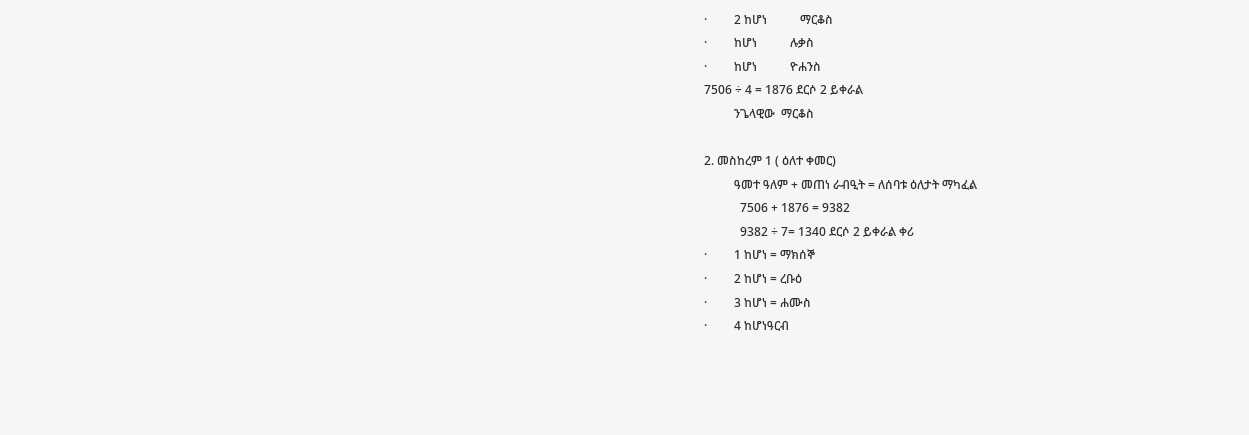·         2 ከሆነ           ማርቆስ
·         ከሆነ           ሉቃስ
·         ከሆነ           ዮሐንስ
7506 ÷ 4 = 1876 ደርሶ 2 ይቀራል
          ንጌላዊው  ማርቆስ

2. መስከረም 1 ( ዕለተ ቀመር)
          ዓመተ ዓለም + መጠነ ራብዒት = ለሰባቱ ዕለታት ማካፈል
            7506 + 1876 = 9382
            9382 ÷ 7= 1340 ደርሶ 2 ይቀራል ቀሪ
·         1 ከሆነ = ማክሰኞ
·         2 ከሆነ = ረቡዕ
·         3 ከሆነ = ሐሙስ
·         4 ከሆነዓርብ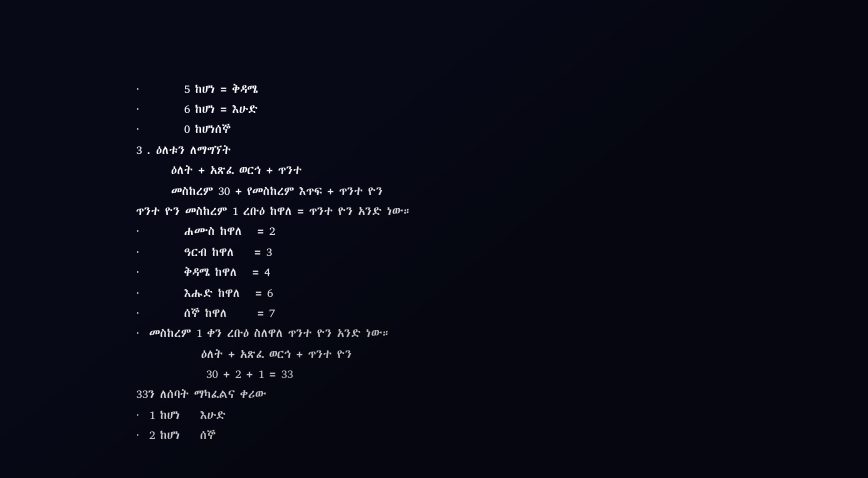·         5 ከሆነ = ቅዳሜ
·         6 ከሆነ = እሁድ
·         0 ከሆነሰኞ
3 . ዕለቱን ለማግኘት
       ዕለት + አጽፈ ወርኅ + ጥንተ
       መስከረም 30 + የመስከረም እጥፍ + ጥንተ ዮን
ጥንተ ዮን መስከረም 1 ረቡዕ ከዋለ = ጥንተ ዮን አንድ ነው።
·         ሐሙስ ከዋለ   = 2
·         ዓርብ ከዋለ    = 3
·         ቅዳሜ ከዋለ   = 4
·         እሑድ ከዋለ   = 6
·         ሰኞ ከዋለ      = 7
·  መስከረም 1 ቀን ረቡዕ ስለዋለ ጥንተ ዮን አንድ ነው።
             ዕለት + አጽፈ ወርኅ + ጥንተ ዮን
              30 + 2 + 1 = 33
33ን ለሰባት ማካፈልና ቀሪው
·  1 ከሆነ    እሁድ
·  2 ከሆነ    ሰኞ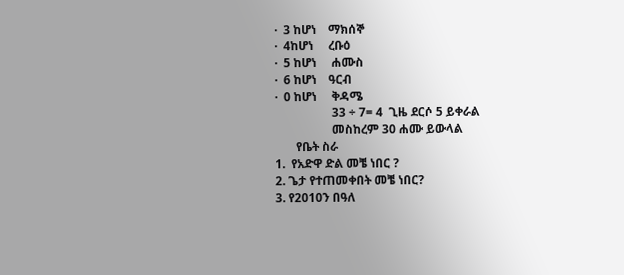·  3 ከሆነ    ማክሰኞ
·  4ከሆነ     ረቡዕ
·  5 ከሆነ     ሐሙስ
·  6 ከሆነ    ዓርብ
·  0 ከሆነ     ቅዳሜ
                   33 ÷ 7= 4  ጊዜ ደርሶ 5 ይቀራል
                   መስከረም 30 ሐሙ ይውላል
       የቤት ስራ
1.  የአድዋ ድል መቼ ነበር ?
2. ጌታ የተጠመቀበት መቼ ነበር?
3. የ2010ን በዓለ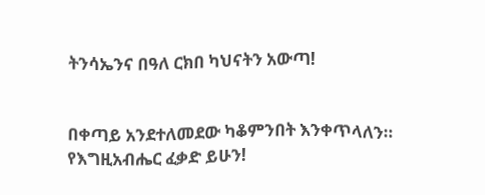ትንሳኤንና በዓለ ርክበ ካህናትን አውጣ!


በቀጣይ አንደተለመደው ካቆምንበት እንቀጥላለን። የእግዚአብሔር ፈቃድ ይሁን!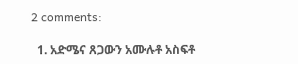2 comments:

  1. አድሜና ጸጋውን አሙሉቶ አስፍቶ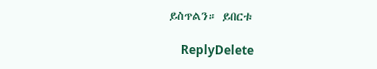ይስጥልን። ይበርቱ

    ReplyDelete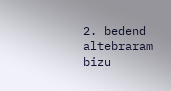2. bedend altebraram bizu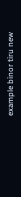example binor tiru new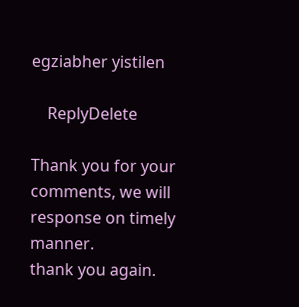egziabher yistilen

    ReplyDelete

Thank you for your comments, we will response on timely manner.
thank you again.